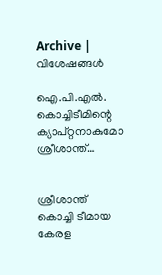Archive | വിശേഷങ്ങള്‍

ഐ.പി.എല്‍. കൊച്ചിടീമിന്റെ ക്യാപ്‌റ്റനാകുമോ ശ്രീശാന്ത്‌…


ശ്രീശാന്ത്‌ കൊച്ചി ടീമായ കേരള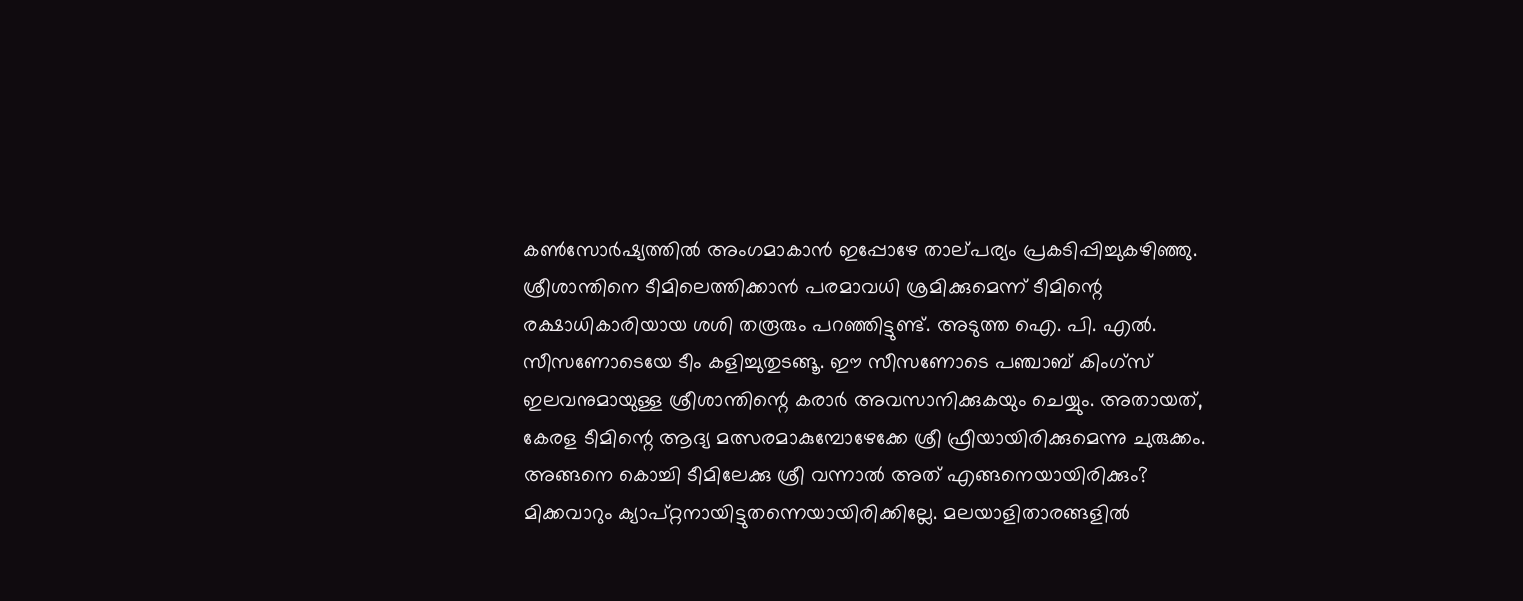കണ്‍സോര്‍ഷ്യത്തില്‍ അംഗമാകാന്‍ ഇപ്പോഴേ താല്‌പര്യം പ്രകടിപ്പിച്ചുകഴിഞ്ഞു. ശ്രീശാന്തിനെ ടീമിലെത്തിക്കാന്‍ പരമാവധി ശ്രമിക്കുമെന്ന്‌ ടീമിന്റെ രക്ഷാധികാരിയായ ശശി തരൂരും പറഞ്ഞിട്ടുണ്ട്‌. അടുത്ത ഐ. പി. എല്‍. സീസണോടെയേ ടീം കളിച്ചുതുടങ്ങൂ. ഈ സീസണോടെ പഞ്ചാബ്‌ കിംഗ്‌സ്‌ ഇലവനുമായുള്ള ശ്രീശാന്തിന്റെ കരാര്‍ അവസാനിക്കുകയും ചെയ്യും. അതായത്‌, കേരള ടീമിന്റെ ആദ്യ മത്സരമാകുമ്പോഴേക്കേ ശ്രീ ഫ്രീയായിരിക്കുമെന്നു ചുരുക്കം. അങ്ങനെ കൊച്ചി ടീമിലേക്കു ശ്രീ വന്നാല്‍ അത്‌ എങ്ങനെയായിരിക്കും? മിക്കവാറും ക്യാപ്‌റ്റനായിട്ടുതന്നെയായിരിക്കില്ലേ. മലയാളിതാരങ്ങളില്‍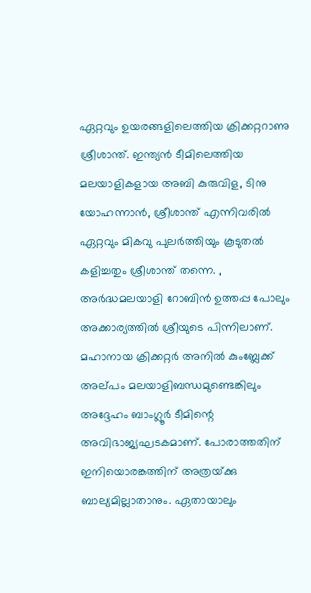ഏറ്റവും ഉയരങ്ങളിലെത്തിയ ക്രിക്കറ്ററാണു ശ്രീശാന്ത്‌. ഇന്ത്യന്‍ ടീമിലെത്തിയ മലയാളികളായ അബി കുരുവിള, ടിനു യോഹന്നാന്‍, ശ്രീശാന്ത്‌ എന്നിവരില്‍ ഏറ്റവും മികവു പുലര്‍ത്തിയും കൂടുതല്‍ കളിച്ചതും ശ്രീശാന്ത്‌ തന്നെ. , അര്‍ദ്ധമലയാളി റോബിന്‍ ഉത്തപ്പ പോലും അക്കാര്യത്തില്‍ ശ്രീയുടെ പിന്നിലാണ്‌. മഹാനായ ക്രിക്കറ്റര്‍ അനില്‍ കുംബ്ലേക്ക്‌ അല്‌പം മലയാളിബന്ധമുണ്ടെങ്കിലും അദ്ദേഹം ബാംഗ്ലൂര്‍ ടീമിന്റെ അവിഭാജ്യഘടകമാണ്‌. പോരാത്തതിന്‌ ഇനിയൊരങ്കത്തിന്‌ അത്രയ്‌ക്കു ബാല്യമില്ലാതാനും. ഏതായാലും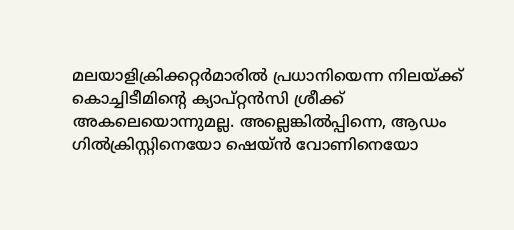മലയാളിക്രിക്കറ്റര്‍മാരില്‍ പ്രധാനിയെന്ന നിലയ്‌ക്ക്‌ കൊച്ചിടീമിന്റെ ക്യാപ്‌റ്റന്‍സി ശ്രീക്ക്‌ അകലെയൊന്നുമല്ല. അല്ലെങ്കില്‍പ്പിന്നെ, ആഡം ഗില്‍ക്രിസ്റ്റിനെയോ ഷെയ്‌ന്‍ വോണിനെയോ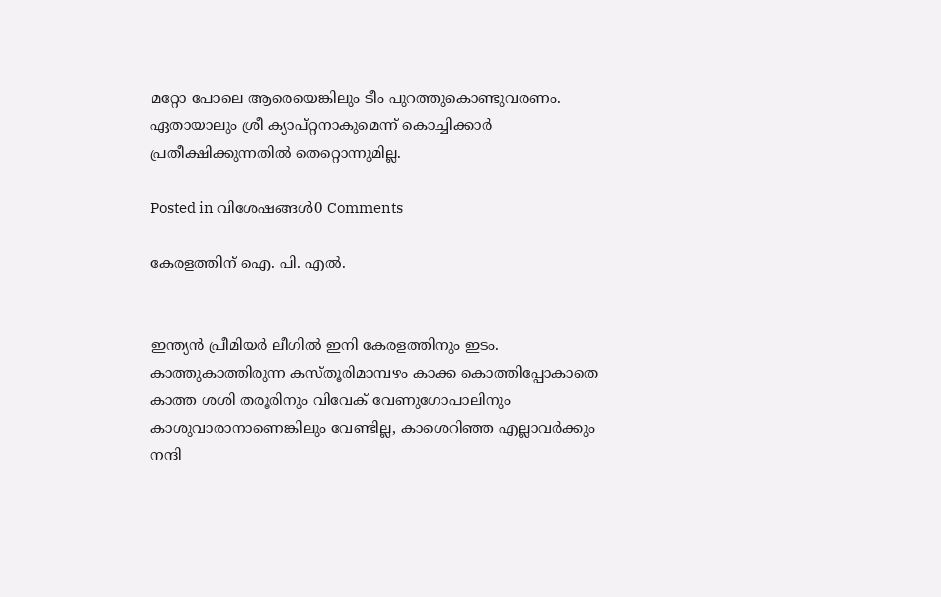മറ്റോ പോലെ ആരെയെങ്കിലും ടീം പുറത്തുകൊണ്ടുവരണം. ഏതായാലും ശ്രീ ക്യാപ്‌റ്റനാകുമെന്ന്‌ കൊച്ചിക്കാര്‍ പ്രതീക്ഷിക്കുന്നതില്‍ തെറ്റൊന്നുമില്ല.

Posted in വിശേഷങ്ങള്‍0 Comments

കേരളത്തിന്‌ ഐ. പി. എല്‍.


ഇന്ത്യന്‍ പ്രീമിയര്‍ ലീഗില്‍ ഇനി കേരളത്തിനും ഇടം. കാത്തുകാത്തിരുന്ന കസ്‌തൂരിമാമ്പഴം കാക്ക കൊത്തിപ്പോകാതെ കാത്ത ശശി തരൂരിനും വിവേക്‌ വേണുഗോപാലിനും കാശുവാരാനാണെങ്കിലും വേണ്ടില്ല, കാശെറിഞ്ഞ എല്ലാവര്‍ക്കും നന്ദി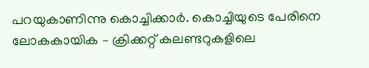പറയുകാണിന്നു കൊച്ചിക്കാര്‍. കൊച്ചിയുടെ പേരിനെ ലോകകായിക – ക്രിക്കറ്റ്‌ കലണ്ടറുകളിലെ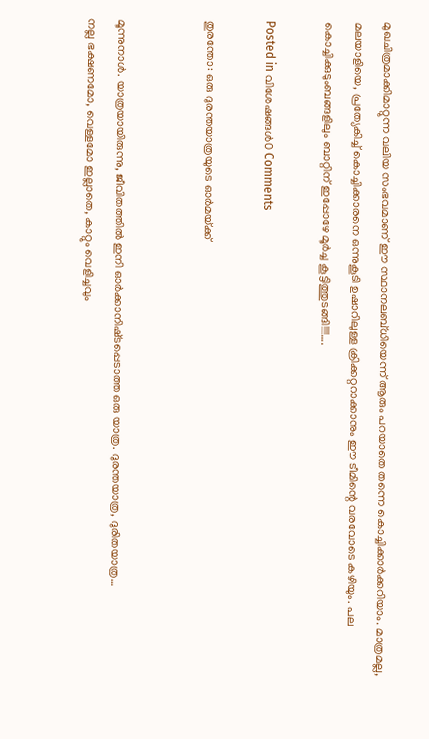മുഖചിത്രമാക്കിമാറ്റുന്ന വലിയ സംഭവമാണ്‌ ഈ സ്ഥാനലബ്‌ധിയെന്ന്‌ ആരും പറയാതെ തന്നെ കൊച്ചിക്കാര്‍ക്കറിയാം. മാത്രമല്ല, മലയാളിയെ, പ്രത്യേകിച്ച്‌ കൊച്ചിക്കാരനെ ഒന്നുകൂടി ഉഷാറിലുള്ള ക്രിക്കറ്ററാക്കാനും ഈ ടീമിന്റെ വരവോടെ കഴിയും. പല കൊച്ചിക്കുടുംബങ്ങളിലും ബാറ്റിന്‌ ഇപ്പോഴേ മൂര്‍ച്ച കൂട്ടിത്തുടങ്ങി!!!!….

Posted in വിശേഷങ്ങള്‍0 Comments

തുരന്തോ: ഒരു ദുരന്തയാത്രയുടെ ഓര്‍മയ്‌ക്ക്‌


മൂന്നുനാള്‍. യാത്രയായിരുന്നു, ജീവിതത്തില്‍ ഇനി ഓര്‍ക്കാനിഷ്‌ടപ്പെടാത്ത ഒരു യാത്ര. ദുരന്തയാത്ര, ദുരിതയാത്ര…
നല്ല ഭക്ഷണമോ, വെള്ളമോ ഇല്ലാതെ, കാറ്റും വെളിച്ചവും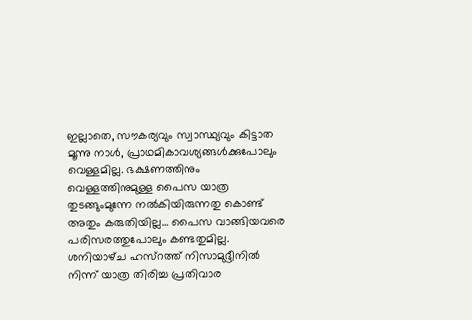ഇല്ലാതെ, സൗകര്യവും സ്വാസ്ഥ്യവും കിട്ടാത മൂന്നു നാള്‍, പ്രാഥമികാവശ്യങ്ങള്‍ക്കുപോലും വെള്ളമില്ല. ഭക്ഷണത്തിനും വെള്ളത്തിനുമുള്ള പൈസ യാത്ര തുടങ്ങുംമുന്നേ നല്‍കിയിരുന്നതു കൊണ്ട്‌ അതും കരുതിയില്ല… പൈസ വാങ്ങിയവരെ പരിസരത്തുപോലും കണ്ടതുമില്ല.
ശനിയാഴ്‌ച ഹസ്‌റത്ത്‌ നിസാമുദ്ദീനില്‍ നിന്ന്‌ യാത്ര തിരിച്ച പ്രതിവാര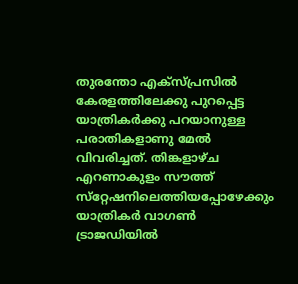തുരന്തോ എക്‌സ്‌പ്രസില്‍ കേരളത്തിലേക്കു പുറപ്പെട്ട യാത്രികര്‍ക്കു പറയാനുള്ള പരാതികളാണു മേല്‍ വിവരിച്ചത്‌. തിങ്കളാഴ്‌ച എറണാകുളം സൗത്ത്‌ സ്‌റ്റേഷനിലെത്തിയപ്പോഴേക്കും യാത്രികര്‍ വാഗണ്‍ ട്രാജഡിയില്‍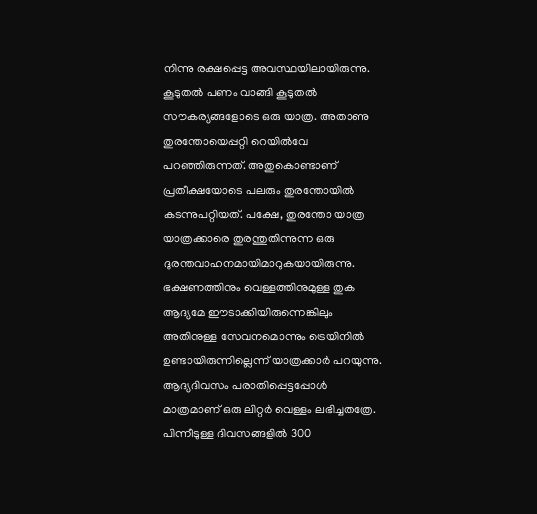നിന്നു രക്ഷപ്പെട്ട അവസ്ഥയിലായിരുന്നു.
കൂടുതല്‍ പണം വാങ്ങി കൂടുതല്‍ സൗകര്യങ്ങളോടെ ഒരു യാത്ര. അതാണു തുരന്തോയെപ്പറ്റി റെയില്‍വേ പറഞ്ഞിരുന്നത്‌. അതുകൊണ്ടാണ്‌ പ്രതീക്ഷയോടെ പലരും തുരന്തോയില്‍ കടന്നുപറ്റിയത്‌. പക്ഷേ, തുരന്തോ യാത്ര യാത്രക്കാരെ തുരന്തുതിന്നുന്ന ഒരു ദുരന്തവാഹനമായിമാറുകയായിരുന്നു.
ഭക്ഷണത്തിനും വെള്ളത്തിനുമുള്ള തുക ആദ്യമേ ഈടാക്കിയിരുന്നെങ്കിലും അതിനുള്ള സേവനമൊന്നും ട്രെയിനില്‍ ഉണ്ടായിരുന്നില്ലെന്ന്‌ യാത്രക്കാര്‍ പറയുന്നു. ആദ്യദിവസം പരാതിപ്പെട്ടപ്പോള്‍ മാത്രമാണ്‌ ഒരു ലിറ്റര്‍ വെള്ളം ലഭിച്ചതത്രേ. പിന്നീടുള്ള ദിവസങ്ങളില്‍ 300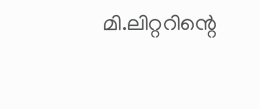മി.ലിറ്ററിന്റെ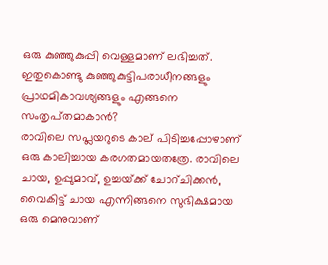ഒരു കുഞ്ഞുകുപ്പി വെള്ളമാണ്‌ ലഭിച്ചത്‌. ഇതുകൊണ്ടു കുഞ്ഞുകുട്ടിപരാധീനങ്ങളും പ്രാഥമികാവശ്യങ്ങളും എങ്ങനെ സംതൃപ്‌തമാകാന്‍?
രാവിലെ സപ്ലയറുടെ കാല്‌ പിടിച്ചപ്പോഴാണ്‌ ഒരു കാലിച്ചായ കരഗതമായതത്രേ. രാവിലെ ചായ, ഉപ്പുമാവ്‌, ഉച്ചയ്‌ക്ക്‌ ചോറ്‌ചിക്കന്‍, വൈകിട്ട്‌ ചായ എന്നിങ്ങനെ സുഭിക്ഷമായ ഒരു മെനുവാണ്‌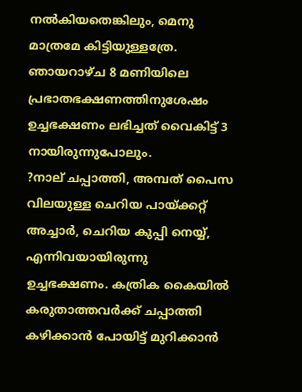നല്‍കിയതെങ്കിലും, മെനു മാത്രമേ കിട്ടിയുള്ളത്രേ. ഞായറാഴ്‌ച 8 മണിയിലെ പ്രഭാതഭക്ഷണത്തിനുശേഷം ഉച്ചഭക്ഷണം ലഭിച്ചത്‌ വൈകിട്ട്‌ 3 നായിരുന്നുപോലും.
?നാല്‌ ചപ്പാത്തി, അമ്പത്‌ പൈസ വിലയുള്ള ചെറിയ പായ്‌ക്കറ്റ്‌ അച്ചാര്‍, ചെറിയ കുപ്പി നെയ്യ്‌, എന്നിവയായിരുന്നു ഉച്ചഭക്ഷണം. കത്രിക കൈയില്‍ കരുതാത്തവര്‍ക്ക്‌ ചപ്പാത്തി കഴിക്കാന്‍ പോയിട്ട്‌ മുറിക്കാന്‍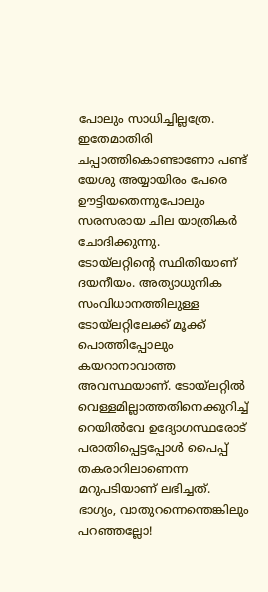പോലും സാധിച്ചില്ലത്രേ. ഇതേമാതിരി ചപ്പാത്തികൊണ്ടാണോ പണ്ട്‌ യേശു അയ്യായിരം പേരെ ഊട്ടിയതെന്നുപോലും സരസരായ ചില യാത്രികര്‍ ചോദിക്കുന്നു.
ടോയ്‌ലറ്റിന്റെ സ്ഥിതിയാണ്‌ ദയനീയം. അത്യാധുനിക സംവിധാനത്തിലുള്ള ടോയ്‌ലറ്റിലേക്ക്‌ മൂക്ക്‌ പൊത്തിപ്പോലും കയറാനാവാത്ത അവസ്ഥയാണ്‌. ടോയ്‌ലറ്റില്‍ വെള്ളമില്ലാത്തതിനെക്കുറിച്ച്‌ റെയില്‍വേ ഉദ്യോഗസ്ഥരോട്‌ പരാതിപ്പെട്ടപ്പോള്‍ പൈപ്പ്‌ തകരാറിലാണെന്ന മറുപടിയാണ്‌ ലഭിച്ചത്‌. ഭാഗ്യം, വാതുറന്നെന്തെങ്കിലും പറഞ്ഞല്ലോ!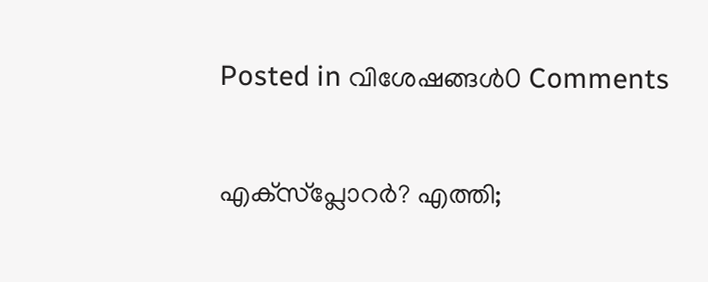Posted in വിശേഷങ്ങള്‍0 Comments

എക്‌സ്‌പ്ലോറര്‍? എത്തി;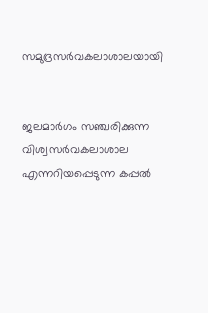സമുദ്രസര്‍വകലാശാലയായി


ജലമാര്‍ഗം സഞ്ചരിക്കുന്ന വിശ്വസര്‍വകലാശാല എന്നറിയപ്പെടുന്ന കപ്പല്‍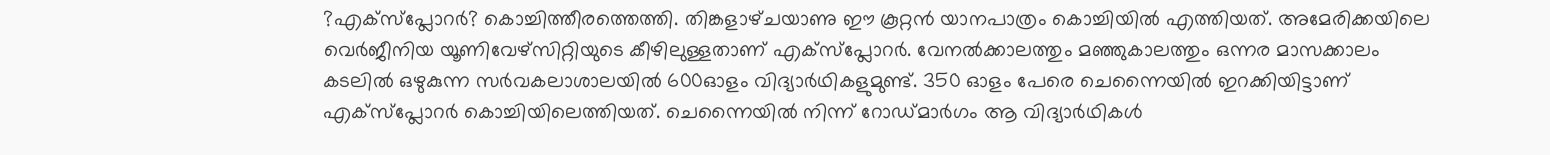?എക്‌സ്‌പ്ലോറര്‍? കൊച്ചിത്തീരത്തെത്തി. തിങ്കളാഴ്‌ചയാണു ഈ കൂറ്റന്‍ യാനപാത്രം കൊച്ചിയില്‍ എത്തിയത്‌. അമേരിക്കയിലെ വെര്‍ജീനിയ യൂണിവേഴ്‌സിറ്റിയുടെ കീഴിലുള്ളതാണ്‌ എക്‌സ്‌പ്ലോറര്‍. വേനല്‍ക്കാലത്തും മഞ്ഞുകാലത്തും ഒന്നര മാസക്കാലം കടലില്‍ ഒഴുകുന്ന സര്‍വകലാശാലയില്‍ 600ഓളം വിദ്യാര്‍ഥികളുമുണ്ട്‌. 350 ഓളം പേരെ ചെന്നൈയില്‍ ഇറക്കിയിട്ടാണ്‌ എക്‌സ്‌പ്ലോറര്‍ കൊച്ചിയിലെത്തിയത്‌. ചെന്നൈയില്‍ നിന്ന്‌ റോഡ്‌മാര്‍ഗം ആ വിദ്യാര്‍ഥികള്‍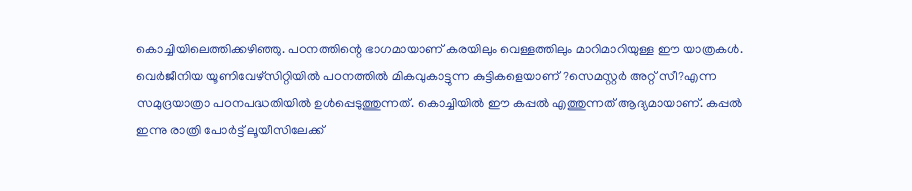കൊച്ചിയിലെത്തിക്കഴിഞ്ഞു. പഠനത്തിന്റെ ഭാഗമായാണ്‌ കരയിലും വെള്ളത്തിലും മാറിമാറിയുള്ള ഈ യാത്രകള്‍.
വെര്‍ജീനിയ യൂണിവേഴ്‌സിറ്റിയില്‍ പഠനത്തില്‍ മികവുകാട്ടുന്ന കുട്ടികളെയാണ്‌ ?സെമസ്റ്റര്‍ അറ്റ്‌ സീ?എന്ന സമുദ്രയാത്രാ പഠനപദ്ധതിയില്‍ ഉള്‍പ്പെടുത്തുന്നത്‌. കൊച്ചിയില്‍ ഈ കപ്പല്‍ എത്തുന്നത്‌ ആദ്യമായാണ്‌. കപ്പല്‍ ഇന്നു രാത്രി പോര്‍ട്ട്‌ ലൂയീസിലേക്ക്‌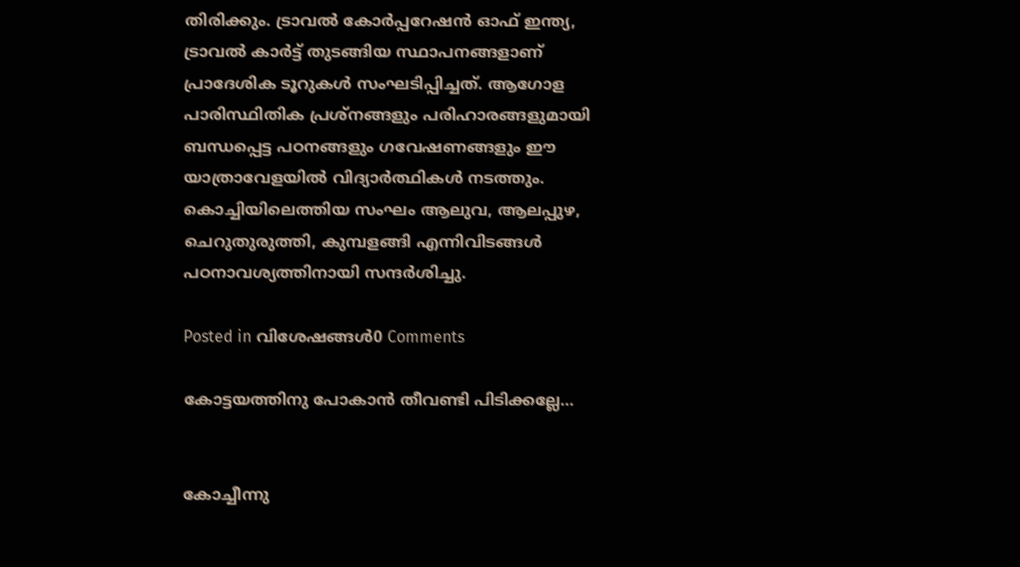തിരിക്കും. ട്രാവല്‍ കോര്‍പ്പറേഷന്‍ ഓഫ്‌ ഇന്ത്യ, ട്രാവല്‍ കാര്‍ട്ട്‌ തുടങ്ങിയ സ്ഥാപനങ്ങളാണ്‌ പ്രാദേശിക ടൂറുകള്‍ സംഘടിപ്പിച്ചത്‌. ആഗോള പാരിസ്ഥിതിക പ്രശ്‌നങ്ങളും പരിഹാരങ്ങളുമായി ബന്ധപ്പെട്ട പഠനങ്ങളും ഗവേഷണങ്ങളും ഈ യാത്രാവേളയില്‍ വിദ്യാര്‍ത്ഥികള്‍ നടത്തും. കൊച്ചിയിലെത്തിയ സംഘം ആലുവ, ആലപ്പുഴ, ചെറുതുരുത്തി, കുമ്പളങ്ങി എന്നിവിടങ്ങള്‍ പഠനാവശ്യത്തിനായി സന്ദര്‍ശിച്ചു.

Posted in വിശേഷങ്ങള്‍0 Comments

കോട്ടയത്തിനു പോകാന്‍ തീവണ്ടി പിടിക്കല്ലേ…


കോച്ചീന്നു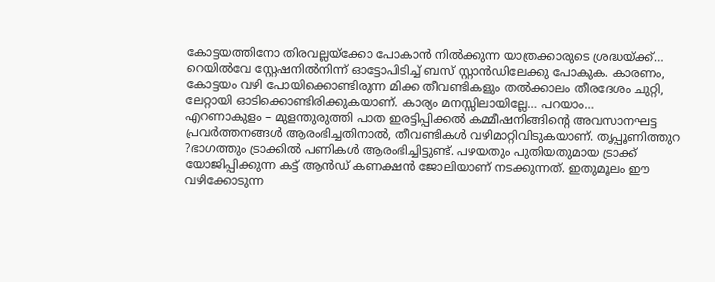കോട്ടയത്തിനോ തിരവല്ലയ്‌ക്കോ പോകാന്‍ നില്‍ക്കുന്ന യാത്രക്കാരുടെ ശ്രദ്ധയ്‌ക്ക്‌… റെയില്‍വേ സ്റ്റേഷനില്‍നിന്ന്‌ ഓട്ടോപിടിച്ച്‌ ബസ്‌ സ്റ്റാന്‍ഡിലേക്കു പോകുക. കാരണം, കോട്ടയം വഴി പോയിക്കൊണ്ടിരുന്ന മിക്ക തീവണ്ടികളും തല്‍ക്കാലം തീരദേശം ചുറ്റി, ലേറ്റായി ഓടിക്കൊണ്ടിരിക്കുകയാണ്‌. കാര്യം മനസ്സിലായില്ലേ… പറയാം…
എറണാകുളം – മുളന്തുരുത്തി പാത ഇരട്ടിപ്പിക്കല്‍ കമ്മീഷനിങ്ങിന്റെ അവസാനഘട്ട പ്രവര്‍ത്തനങ്ങള്‍ ആരംഭിച്ചതിനാല്‍, തീവണ്ടികള്‍ വഴിമാറ്റിവിടുകയാണ്‌. തൃപ്പൂണിത്തുറ ?ഭാഗത്തും ട്രാക്കില്‍ പണികള്‍ ആരംഭിച്ചിട്ടുണ്ട്‌. പഴയതും പുതിയതുമായ ട്രാക്ക്‌ യോജിപ്പിക്കുന്ന കട്ട്‌ ആന്‍ഡ്‌ കണക്ഷന്‍ ജോലിയാണ്‌ നടക്കുന്നത്‌. ഇതുമൂലം ഈ വഴിക്കോടുന്ന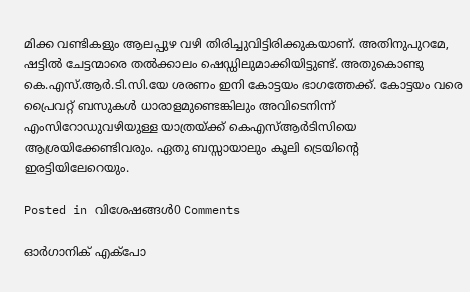മിക്ക വണ്ടികളും ആലപ്പുഴ വഴി തിരിച്ചുവിട്ടിരിക്കുകയാണ്‌. അതിനുപുറമേ, ഷട്ടില്‍ ചേട്ടന്മാരെ തല്‍ക്കാലം ഷെഡ്ഡിലുമാക്കിയിട്ടുണ്ട്‌. അതുകൊണ്ടു കെ.എസ്‌.ആര്‍.ടി.സി.യേ ശരണം ഇനി കോട്ടയം ഭാഗത്തേക്ക്‌. കോട്ടയം വരെ പ്രൈവറ്റ്‌ ബസുകള്‍ ധാരാളമുണ്ടെങ്കിലും അവിടെനിന്ന്‌ എംസിറോഡുവഴിയുള്ള യാത്രയ്‌ക്ക്‌ കെഎസ്‌ആര്‍ടിസിയെ ആശ്രയിക്കേണ്ടിവരും. ഏതു ബസ്സായാലും കൂലി ട്രെയിന്റെ ഇരട്ടിയിലേറെയും.

Posted in വിശേഷങ്ങള്‍0 Comments

ഓര്‍ഗാനിക്‌ എക്‌പോ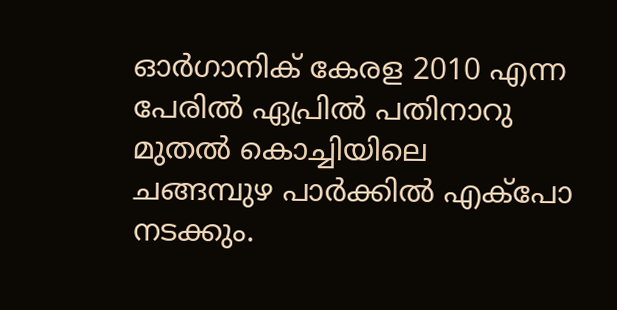ഓര്‍ഗാനിക്‌ കേരള 2010 എന്ന പേരില്‍ ഏപ്രില്‍ പതിനാറു മുതല്‍ കൊച്ചിയിലെ ചങ്ങമ്പുഴ പാര്‍ക്കില്‍ എക്‌പോ നടക്കും.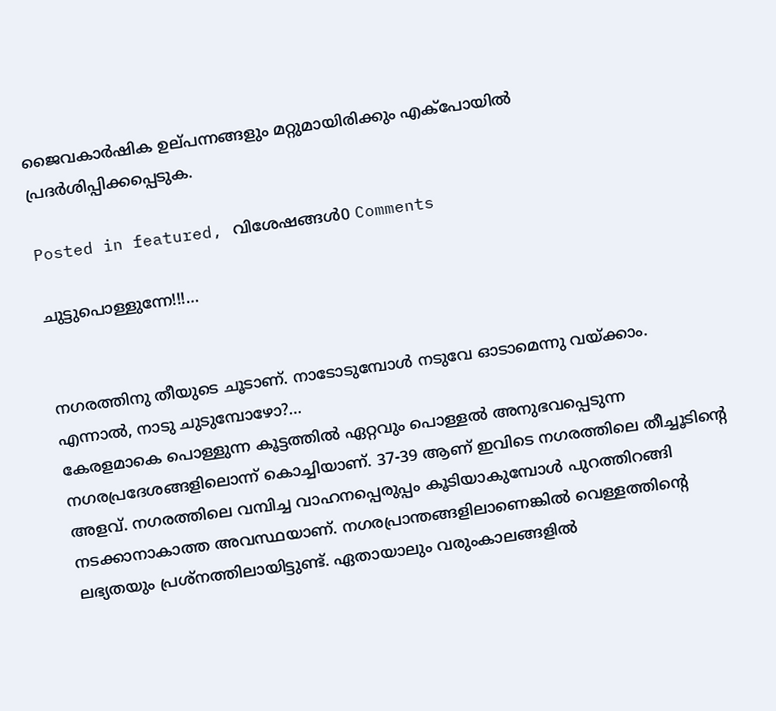ജൈവകാര്‍ഷിക ഉല്‌പന്നങ്ങളും മറ്റുമായിരിക്കും എക്‌പോയില്‍ പ്രദര്‍ശിപ്പിക്കപ്പെടുക.

Posted in featured, വിശേഷങ്ങള്‍0 Comments

ചുട്ടുപൊള്ളുന്നേ!!!…


നഗരത്തിനു തീയുടെ ചൂടാണ്‌. നാടോടുമ്പോള്‍ നടുവേ ഓടാമെന്നു വയ്‌ക്കാം. എന്നാല്‍, നാടു ചുടുമ്പോഴോ?…
കേരളമാകെ പൊള്ളുന്ന കൂട്ടത്തില്‍ ഏറ്റവും പൊള്ളല്‍ അനുഭവപ്പെടുന്ന നഗരപ്രദേശങ്ങളിലൊന്ന്‌ കൊച്ചിയാണ്‌. 37-39 ആണ്‌ ഇവിടെ നഗരത്തിലെ തീച്ചൂടിന്റെ അളവ്‌. നഗരത്തിലെ വമ്പിച്ച വാഹനപ്പെരുപ്പം കൂടിയാകുമ്പോള്‍ പുറത്തിറങ്ങി നടക്കാനാകാത്ത അവസ്ഥയാണ്‌. നഗരപ്രാന്തങ്ങളിലാണെങ്കില്‍ വെള്ളത്തിന്റെ ലഭ്യതയും പ്രശ്‌നത്തിലായിട്ടുണ്ട്‌. ഏതായാലും വരുംകാലങ്ങളില്‍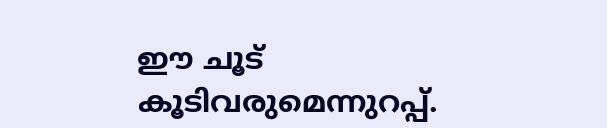ഈ ചൂട്‌ കൂടിവരുമെന്നുറപ്പ്‌.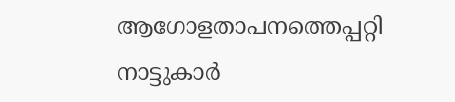ആഗോളതാപനത്തെപ്പറ്റി നാട്ടുകാര്‍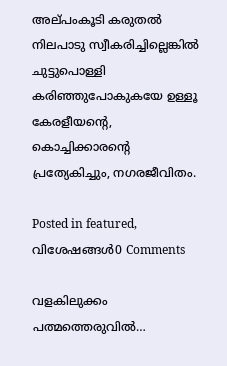അല്‌പംകൂടി കരുതല്‍ നിലപാടു സ്വീകരിച്ചില്ലെങ്കില്‍ ചുട്ടുപൊള്ളി കരിഞ്ഞുപോകുകയേ ഉള്ളൂ കേരളീയന്റെ, കൊച്ചിക്കാരന്റെ പ്രത്യേകിച്ചും, നഗരജീവിതം.

Posted in featured, വിശേഷങ്ങള്‍0 Comments

വളകിലുക്കം പത്മത്തെരുവില്‍…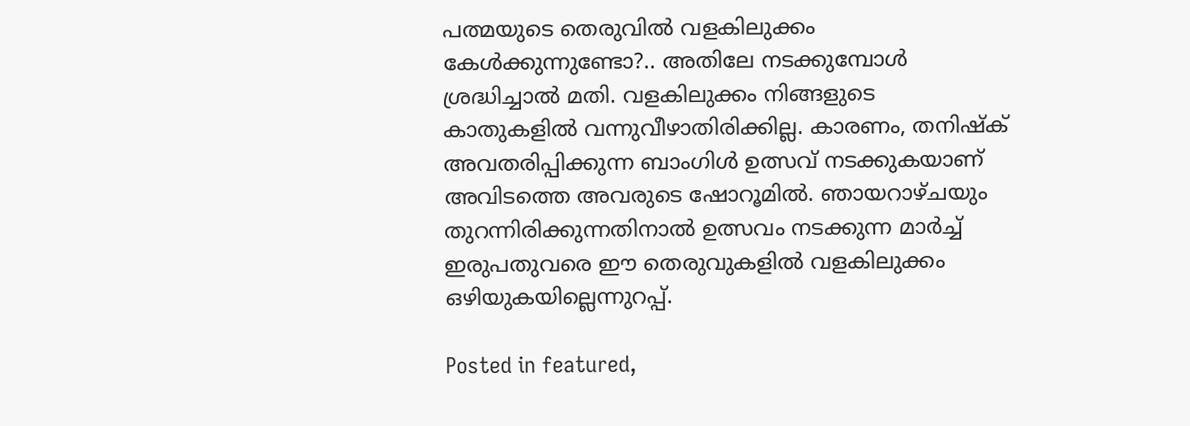പത്മയുടെ തെരുവില്‍ വളകിലുക്കം കേള്‍ക്കുന്നുണ്ടോ?.. അതിലേ നടക്കുമ്പോള്‍ ശ്രദ്ധിച്ചാല്‍ മതി. വളകിലുക്കം നിങ്ങളുടെ കാതുകളില്‍ വന്നുവീഴാതിരിക്കില്ല. കാരണം, തനിഷ്‌ക്‌ അവതരിപ്പിക്കുന്ന ബാംഗിള്‍ ഉത്സവ്‌ നടക്കുകയാണ്‌ അവിടത്തെ അവരുടെ ഷോറൂമില്‍. ഞായറാഴ്‌ചയും തുറന്നിരിക്കുന്നതിനാല്‍ ഉത്സവം നടക്കുന്ന മാര്‍ച്ച്‌ ഇരുപതുവരെ ഈ തെരുവുകളില്‍ വളകിലുക്കം ഒഴിയുകയില്ലെന്നുറപ്പ്‌.

Posted in featured,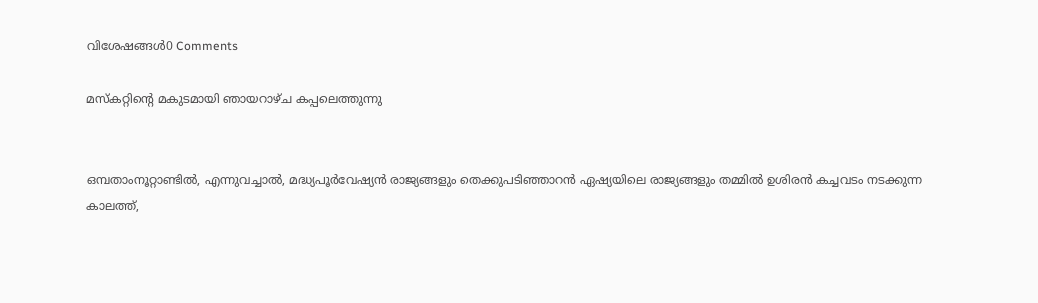വിശേഷങ്ങള്‍0 Comments

മസ്‌കറ്റിന്റെ മകുടമായി ഞായറാഴ്‌ച കപ്പലെത്തുന്നു


ഒമ്പതാംനൂറ്റാണ്ടില്‍, എന്നുവച്ചാല്‍, മദ്ധ്യപൂര്‍വേഷ്യന്‍ രാജ്യങ്ങളും തെക്കുപടിഞ്ഞാറന്‍ ഏഷ്യയിലെ രാജ്യങ്ങളും തമ്മില്‍ ഉശിരന്‍ കച്ചവടം നടക്കുന്ന കാലത്ത്‌,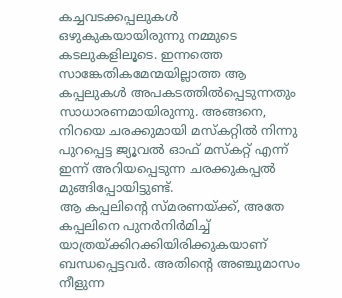കച്ചവടക്കപ്പലുകള്‍ ഒഴുകുകയായിരുന്നു നമ്മുടെ കടലുകളിലൂടെ. ഇന്നത്തെ സാങ്കേതികമേന്മയില്ലാത്ത ആ കപ്പലുകള്‍ അപകടത്തില്‍പ്പെടുന്നതും സാധാരണമായിരുന്നു. അങ്ങനെ, നിറയെ ചരക്കുമായി മസ്‌കറ്റില്‍ നിന്നു പുറപ്പെട്ട ജ്യൂവല്‍ ഓഫ്‌ മസ്‌കറ്റ്‌ എന്ന്‌ ഇന്ന്‌ അറിയപ്പെടുന്ന ചരക്കുകപ്പല്‍ മുങ്ങിപ്പോയിട്ടുണ്ട്‌.
ആ കപ്പലിന്റെ സ്‌മരണയ്‌ക്ക്‌, അതേ കപ്പലിനെ പുനര്‍നിര്‍മിച്ച്‌ യാത്രയ്‌ക്കിറക്കിയിരിക്കുകയാണ്‌ ബന്ധപ്പെട്ടവര്‍. അതിന്റെ അഞ്ചുമാസം നീളുന്ന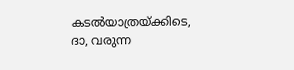കടല്‍യാത്രയ്‌ക്കിടെ, ദാ, വരുന്ന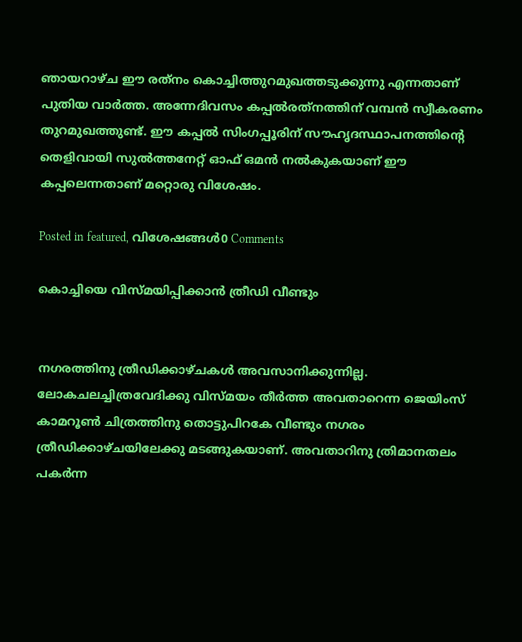ഞായറാഴ്‌ച ഈ രത്‌നം കൊച്ചിത്തുറമുഖത്തടുക്കുന്നു എന്നതാണ്‌ പുതിയ വാര്‍ത്ത. അന്നേദിവസം കപ്പല്‍രത്‌നത്തിന്‌ വമ്പന്‍ സ്വീകരണം തുറമുഖത്തുണ്ട്‌. ഈ കപ്പല്‍ സിംഗപ്പൂരിന്‌ സൗഹൃദസ്ഥാപനത്തിന്റെ തെളിവായി സുല്‍ത്തനേറ്റ്‌ ഓഫ്‌ ഒമന്‍ നല്‍കുകയാണ്‌ ഈ കപ്പലെന്നതാണ്‌ മറ്റൊരു വിശേഷം.

Posted in featured, വിശേഷങ്ങള്‍0 Comments

കൊച്ചിയെ വിസ്‌മയിപ്പിക്കാന്‍ ത്രീഡി വീണ്ടും


നഗരത്തിനു ത്രീഡിക്കാഴ്‌ചകള്‍ അവസാനിക്കുന്നില്ല. ലോകചലച്ചിത്രവേദിക്കു വിസ്‌മയം തീര്‍ത്ത അവതാറെന്ന ജെയിംസ്‌ കാമറൂണ്‍ ചിത്രത്തിനു തൊട്ടുപിറകേ വീണ്ടും നഗരം ത്രീഡിക്കാഴ്‌ചയിലേക്കു മടങ്ങുകയാണ്‌. അവതാറിനു ത്രിമാനതലം പകര്‍ന്ന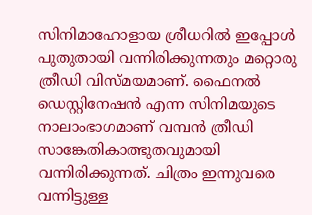സിനിമാഹോളായ ശ്രീധറില്‍ ഇപ്പോള്‍ പുതുതായി വന്നിരിക്കുന്നതും മറ്റൊരു ത്രീഡി വിസ്‌മയമാണ്‌. ഫൈനല്‍ ഡെസ്റ്റിനേഷന്‍ എന്ന സിനിമയുടെ നാലാംഭാഗമാണ്‌ വമ്പന്‍ ത്രീഡി സാങ്കേതികാത്ഭുതവുമായി വന്നിരിക്കുന്നത്‌. ചിത്രം ഇന്നുവരെ വന്നിട്ടുള്ള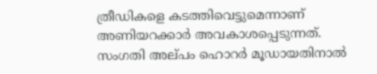ത്രീഡികളെ കടത്തിവെട്ടുമെന്നാണ്‌ അണിയറക്കാര്‍ അവകാശപ്പെടുന്നത്‌. സംഗതി അല്‌പം ഹൊറര്‍ മൂഡായതിനാല്‍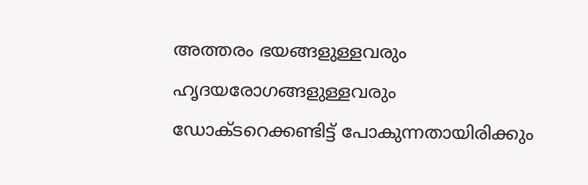അത്തരം ഭയങ്ങളുള്ളവരും ഹൃദയരോഗങ്ങളുള്ളവരും ഡോക്‌ടറെക്കണ്ടിട്ട്‌ പോകുന്നതായിരിക്കും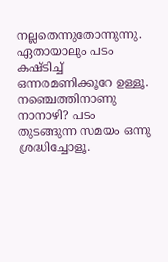നല്ലതെന്നുതോന്നുന്നു. ഏതായാലും പടം കഷ്‌ടിച്ച്‌ ഒന്നരമണിക്കൂറേ ഉള്ളൂ. നഞ്ചെത്തിനാണു നാനാഴി? പടം തുടങ്ങുന്ന സമയം ഒന്നു ശ്രദ്ധിച്ചോളൂ.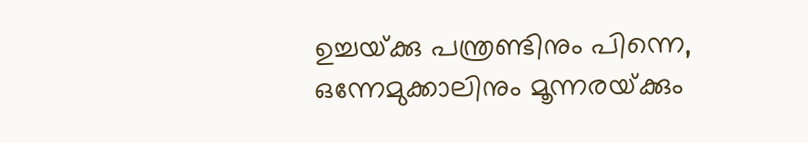ഉച്ചയ്‌ക്കു പന്ത്രണ്ടിനും പിന്നെ, ഒന്നേമുക്കാലിനും മൂന്നരയ്‌ക്കും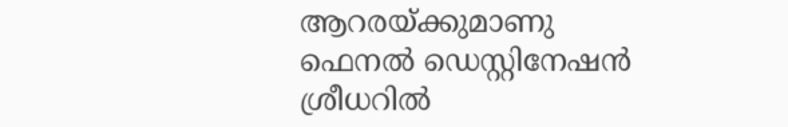ആറരയ്‌ക്കുമാണു ഫെനല്‍ ഡെസ്റ്റിനേഷന്‍ ശ്രീധറില്‍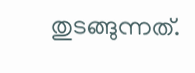തുടങ്ങുന്നത്‌.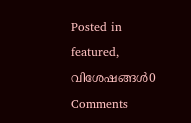Posted in featured, വിശേഷങ്ങള്‍0 Comments